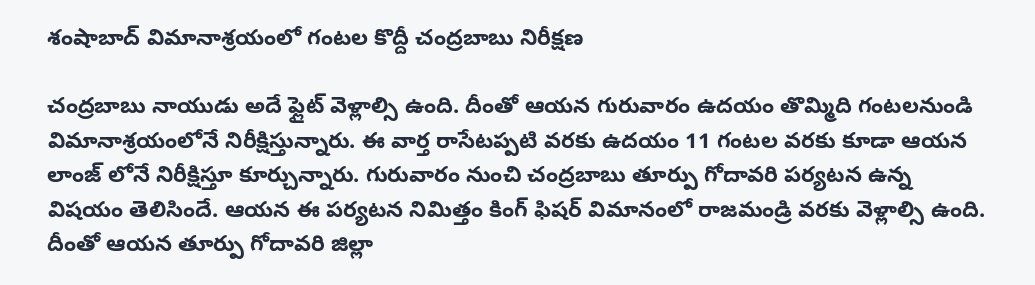శంషాబాద్ విమానాశ్రయంలో గంటల కొద్దీ చంద్రబాబు నిరీక్షణ

చంద్రబాబు నాయుడు అదే ఫ్లైట్ వెళ్లాల్సి ఉంది. దీంతో ఆయన గురువారం ఉదయం తొమ్మిది గంటలనుండి విమానాశ్రయంలోనే నిరీక్షిస్తున్నారు. ఈ వార్త రాసేటప్పటి వరకు ఉదయం 11 గంటల వరకు కూడా ఆయన లాంజ్ లోనే నిరీక్షిస్తూ కూర్చున్నారు. గురువారం నుంచి చంద్రబాబు తూర్పు గోదావరి పర్యటన ఉన్న విషయం తెలిసిందే. ఆయన ఈ పర్యటన నిమిత్తం కింగ్ ఫిషర్ విమానంలో రాజమండ్రి వరకు వెళ్లాల్సి ఉంది. దీంతో ఆయన తూర్పు గోదావరి జిల్లా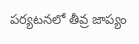పర్యటనలో తీవ్ర జాప్యం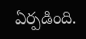ఏర్పడింది.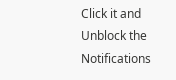Click it and Unblock the Notifications